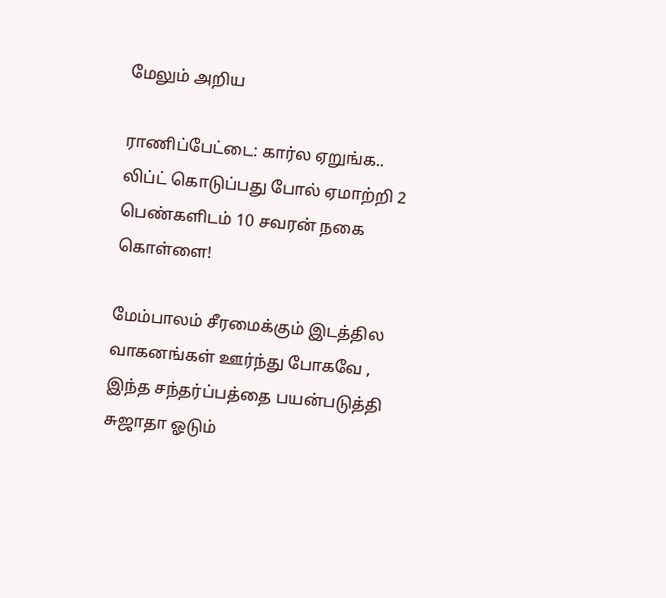மேலும் அறிய

ராணிப்பேட்டை: கார்ல ஏறுங்க.. லிப்ட் கொடுப்பது போல் ஏமாற்றி 2 பெண்களிடம் 10 சவரன் நகை கொள்ளை!

மேம்பாலம் சீரமைக்கும் இடத்தில வாகனங்கள் ஊர்ந்து போகவே , இந்த சந்தர்ப்பத்தை பயன்படுத்தி சுஜாதா ஓடும்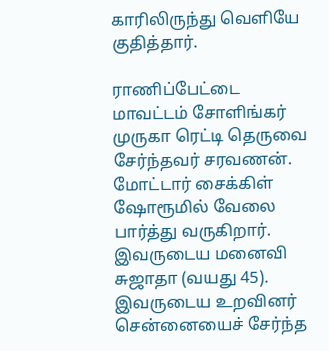காரிலிருந்து வெளியே குதித்தார்.

ராணிப்பேட்டை மாவட்டம் சோளிங்கர் முருகா ரெட்டி தெருவை சேர்ந்தவர் சரவணன். மோட்டார் சைக்கிள் ஷோரூமில் வேலை பார்த்து வருகிறார். இவருடைய மனைவி சுஜாதா (வயது 45). இவருடைய உறவினர் சென்னையைச் சேர்ந்த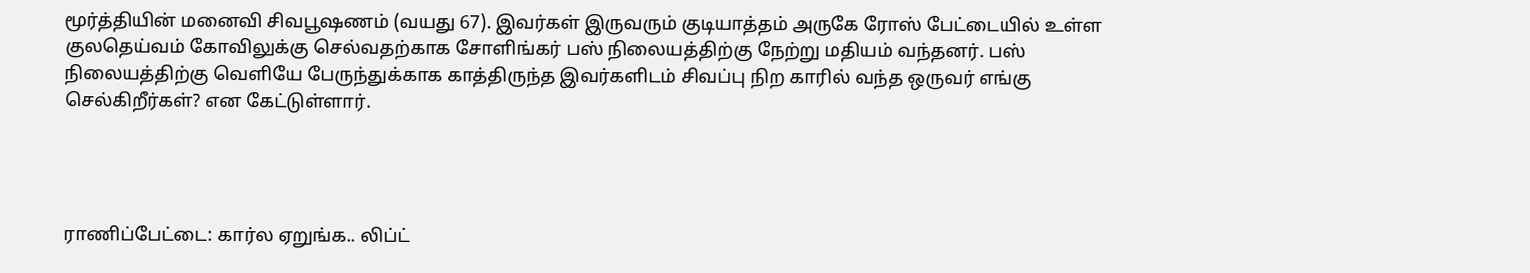மூர்த்தியின் மனைவி சிவபூஷணம் (வயது 67). இவர்கள் இருவரும் குடியாத்தம் அருகே ரோஸ் பேட்டையில் உள்ள குலதெய்வம் கோவிலுக்கு செல்வதற்காக சோளிங்கர் பஸ் நிலையத்திற்கு நேற்று மதியம் வந்தனர். பஸ் நிலையத்திற்கு வெளியே பேருந்துக்காக காத்திருந்த இவர்களிடம் சிவப்பு நிற காரில் வந்த ஒருவர் எங்கு செல்கிறீர்கள்? என கேட்டுள்ளார்.




ராணிப்பேட்டை: கார்ல ஏறுங்க.. லிப்ட்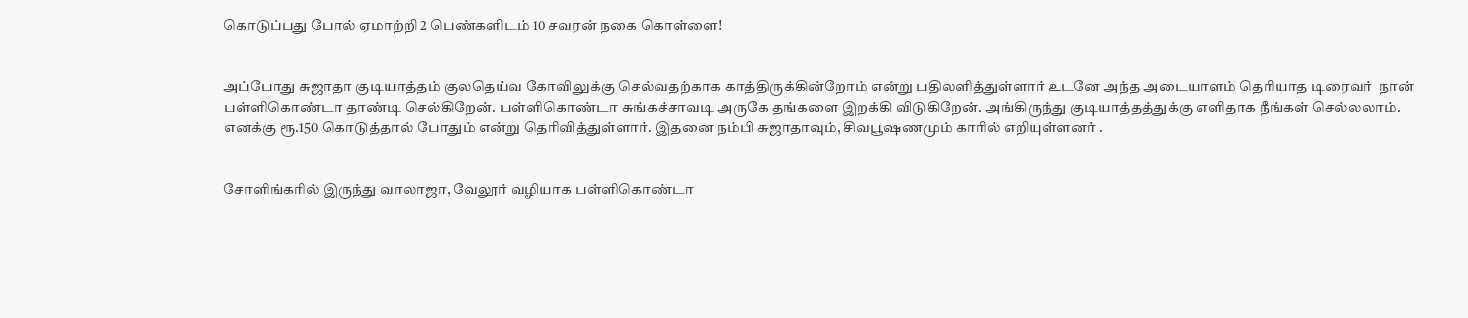கொடுப்பது போல் ஏமாற்றி 2 பெண்களிடம் 10 சவரன் நகை கொள்ளை!


அப்போது சுஜாதா குடியாத்தம் குலதெய்வ கோவிலுக்கு செல்வதற்காக காத்திருக்கின்றோம் என்று பதிலளித்துள்ளார் உடனே அந்த அடையாளம் தெரியாத டிரைவர்  நான் பள்ளிகொண்டா தாண்டி செல்கிறேன். பள்ளிகொண்டா சுங்கச்சாவடி அருகே தங்களை இறக்கி விடுகிறேன். அங்கிருந்து குடியாத்தத்துக்கு எளிதாக நீங்கள் செல்லலாம். எனக்கு ரூ.150 கொடுத்தால் போதும் என்று தெரிவித்துள்ளார். இதனை நம்பி சுஜாதாவும், சிவபூஷணமும் காரில் எறியுள்ளனர் .


சோளிங்கரில் இருந்து வாலாஜா, வேலூர் வழியாக பள்ளிகொண்டா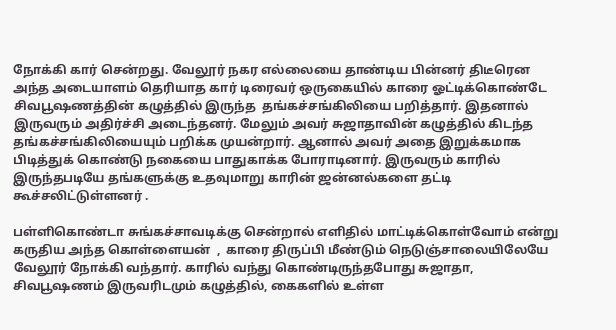நோக்கி கார் சென்றது. வேலூர் நகர எல்லையை தாண்டிய பின்னர் திடீரென அந்த அடையாளம் தெரியாத கார் டிரைவர் ஒருகையில் காரை ஓட்டிக்கொண்டே சிவபூஷணத்தின் கழுத்தில் இருந்த  தங்கச்சங்கிலியை பறித்தார். இதனால் இருவரும் அதிர்ச்சி அடைந்தனர். மேலும் அவர் சுஜாதாவின் கழுத்தில் கிடந்த தங்கச்சங்கிலியையும் பறிக்க முயன்றார். ஆனால் அவர் அதை இறுக்கமாக பிடித்துக் கொண்டு நகையை பாதுகாக்க போராடினார். இருவரும் காரில் இருந்தபடியே தங்களுக்கு உதவுமாறு காரின் ஜன்னல்களை தட்டி கூச்சலிட்டுள்ளனர் .

பள்ளிகொண்டா சுங்கச்சாவடிக்கு சென்றால் எளிதில் மாட்டிக்கொள்வோம் என்று கருதிய அந்த கொள்ளையன்  ,  காரை திருப்பி மீண்டும் நெடுஞ்சாலையிலேயே வேலூர் நோக்கி வந்தார். காரில் வந்து கொண்டிருந்தபோது சுஜாதா, சிவபூஷணம் இருவரிடமும் கழுத்தில், கைகளில் உள்ள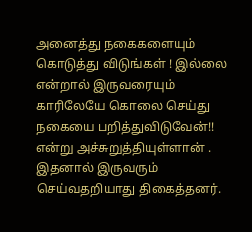அனைத்து நகைகளையும் கொடுத்து விடுங்கள் ! இல்லை என்றால் இருவரையும் காரிலேயே கொலை செய்து நகையை பறித்துவிடுவேன்!!  என்று அச்சுறுத்தியுள்ளான் . இதனால் இருவரும் செய்வதறியாது திகைத்தனர்.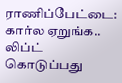ராணிப்பேட்டை: கார்ல ஏறுங்க.. லிப்ட் கொடுப்பது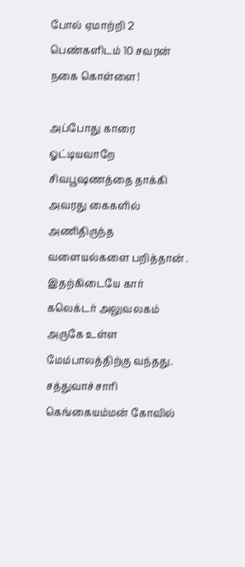போல் ஏமாற்றி 2 பெண்களிடம் 10 சவரன் நகை கொள்ளை!

அப்போது காரை ஓட்டியவாறே சிவபூஷணத்தை தாக்கி அவரது கைகளில் அணிதிருந்த  வளையல்களை பறித்தான் .  இதற்கிடையே கார் கலெக்டர் அலுவலகம் அருகே உள்ள மேம்பாலத்திற்கு வந்தது. சத்துவாச்சாரி கெங்கையம்மன் கோவில்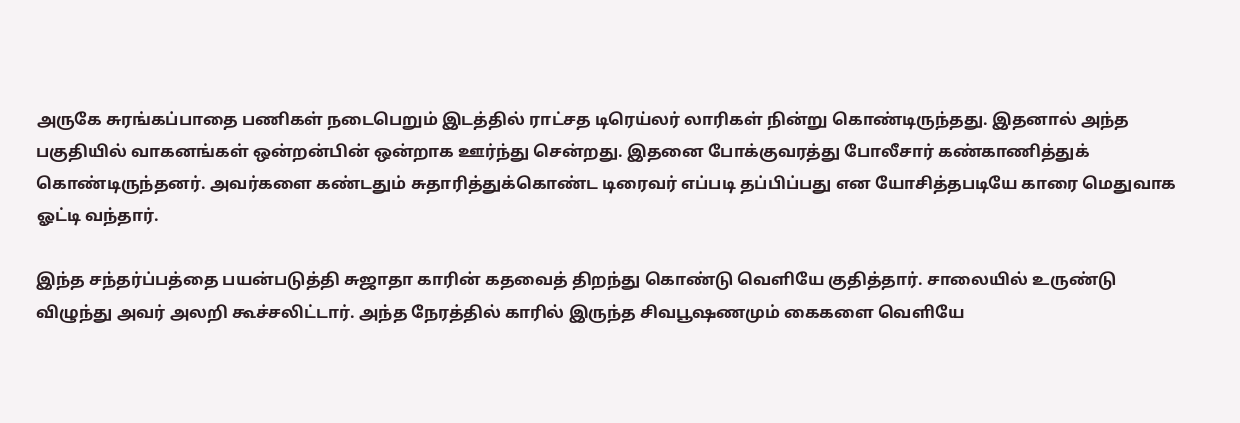அருகே சுரங்கப்பாதை பணிகள் நடைபெறும் இடத்தில் ராட்சத டிரெய்லர் லாரிகள் நின்று கொண்டிருந்தது. இதனால் அந்த பகுதியில் வாகனங்கள் ஒன்றன்பின் ஒன்றாக ஊர்ந்து சென்றது. இதனை போக்குவரத்து போலீசார் கண்காணித்துக் கொண்டிருந்தனர். அவர்களை கண்டதும் சுதாரித்துக்கொண்ட டிரைவர் எப்படி தப்பிப்பது என யோசித்தபடியே காரை மெதுவாக ஓட்டி வந்தார்.

இந்த சந்தர்ப்பத்தை பயன்படுத்தி சுஜாதா காரின் கதவைத் திறந்து கொண்டு வெளியே குதித்தார். சாலையில் உருண்டு விழுந்து அவர் அலறி கூச்சலிட்டார். அந்த நேரத்தில் காரில் இருந்த சிவபூஷணமும் கைகளை வெளியே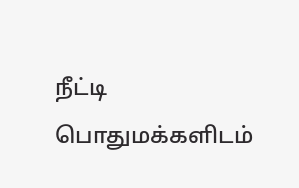நீட்டி பொதுமக்களிடம்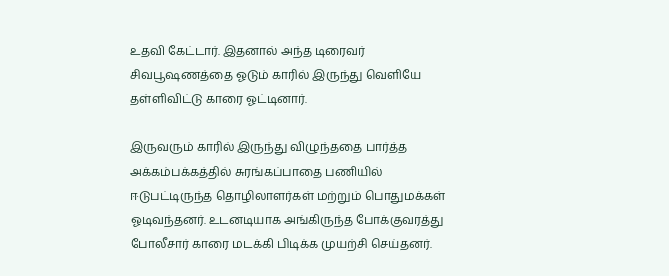உதவி கேட்டார். இதனால் அந்த டிரைவர் சிவபூஷணத்தை ஓடும் காரில் இருந்து வெளியே தள்ளிவிட்டு காரை ஓட்டினார்.

இருவரும் காரில் இருந்து விழுந்ததை பார்த்த அக்கம்பக்கத்தில் சுரங்கப்பாதை பணியில் ஈடுபட்டிருந்த தொழிலாளர்கள் மற்றும் பொதுமக்கள் ஓடிவந்தனர். உடனடியாக அங்கிருந்த போக்குவரத்து போலீசார் காரை மடக்கி பிடிக்க முயற்சி செய்தனர்.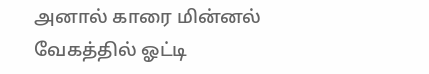அனால் காரை மின்னல் வேகத்தில் ஓட்டி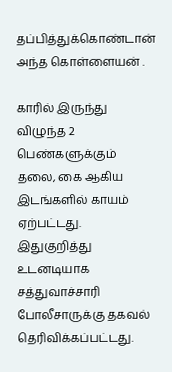தப்பித்துக்கொண்டான் அந்த கொள்ளையன் .

காரில் இருந்து விழுந்த 2 பெண்களுக்கும் தலை, கை ஆகிய இடங்களில் காயம் ஏற்பட்டது. இதுகுறித்து உடனடியாக சத்துவாச்சாரி போலீசாருக்கு தகவல் தெரிவிக்கப்பட்டது.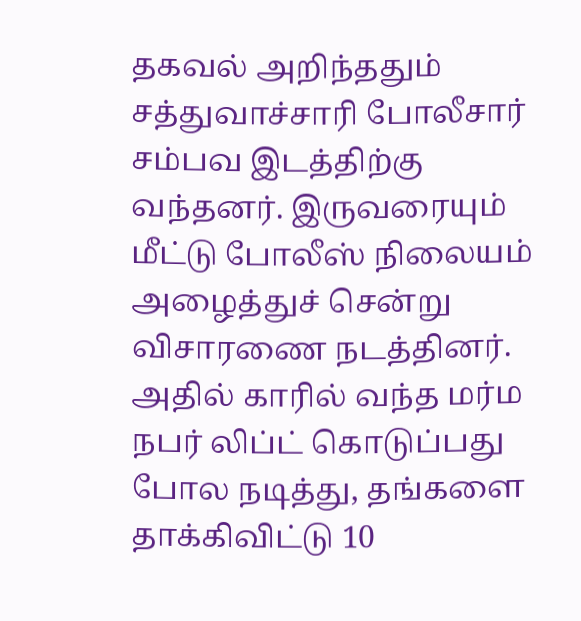தகவல் அறிந்ததும் சத்துவாச்சாரி போலீசார் சம்பவ இடத்திற்கு வந்தனர். இருவரையும் மீட்டு போலீஸ் நிலையம் அழைத்துச் சென்று விசாரணை நடத்தினர். அதில் காரில் வந்த மர்ம நபர் லிப்ட் கொடுப்பது போல நடித்து, தங்களை தாக்கிவிட்டு 10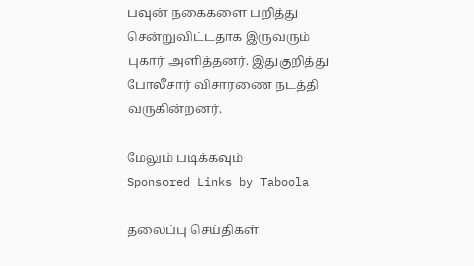பவுன் நகைகளை பறித்து சென்றுவிட்டதாக இருவரும் புகார் அளித்தனர். இதுகுறித்து போலீசார் விசாரணை நடத்தி வருகின்றனர்.

மேலும் படிக்கவும்
Sponsored Links by Taboola

தலைப்பு செய்திகள்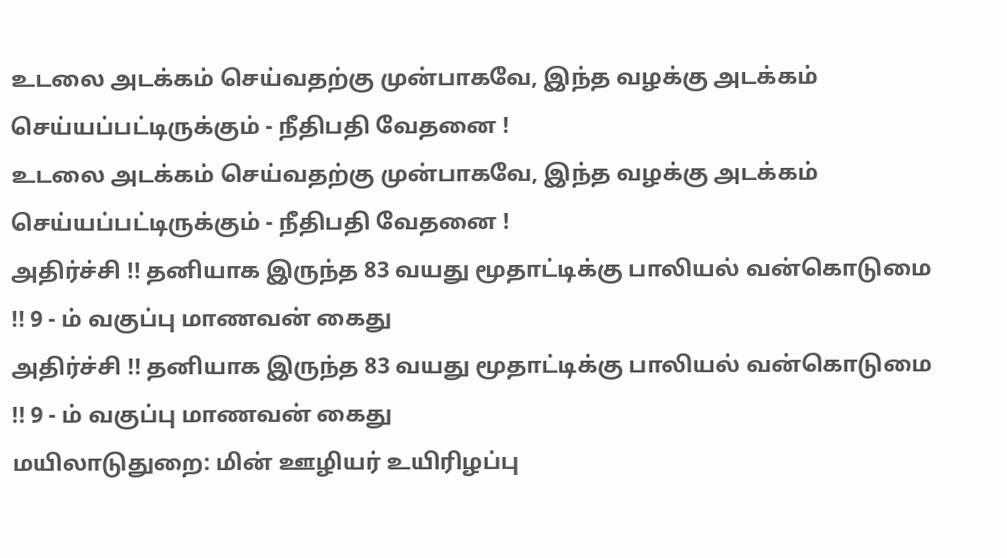உடலை அடக்கம் செய்வதற்கு முன்பாகவே, இந்த வழக்கு அடக்கம் செய்யப்பட்டிருக்கும் - நீதிபதி வேதனை !
உடலை அடக்கம் செய்வதற்கு முன்பாகவே, இந்த வழக்கு அடக்கம் செய்யப்பட்டிருக்கும் - நீதிபதி வேதனை !
அதிர்ச்சி !! தனியாக இருந்த 83 வயது மூதாட்டிக்கு பாலியல் வன்கொடுமை !! 9 - ம் வகுப்பு மாணவன் கைது
அதிர்ச்சி !! தனியாக இருந்த 83 வயது மூதாட்டிக்கு பாலியல் வன்கொடுமை !! 9 - ம் வகுப்பு மாணவன் கைது
மயிலாடுதுறை: மின் ஊழியர் உயிரிழப்பு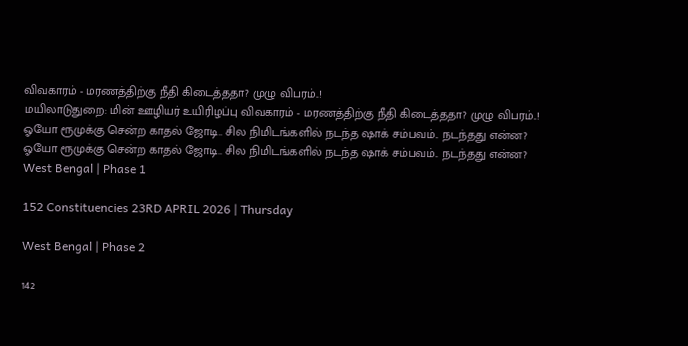விவகாரம் - மரணத்திற்கு நீதி கிடைத்ததா? முழு விபரம்..!
மயிலாடுதுறை: மின் ஊழியர் உயிரிழப்பு விவகாரம் - மரணத்திற்கு நீதி கிடைத்ததா? முழு விபரம்..!
ஓயோ ரூமுக்கு சென்ற காதல் ஜோடி.. சில நிமிடங்களில் நடந்த ஷாக் சம்பவம்.. நடந்தது என்ன?
ஓயோ ரூமுக்கு சென்ற காதல் ஜோடி.. சில நிமிடங்களில் நடந்த ஷாக் சம்பவம்.. நடந்தது என்ன?
West Bengal | Phase 1

152 Constituencies 23RD APRIL 2026 | Thursday

West Bengal | Phase 2

142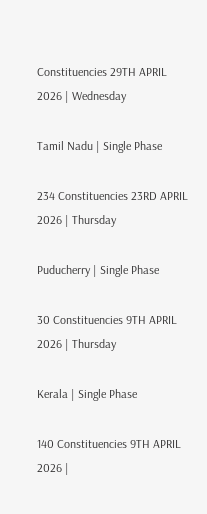Constituencies 29TH APRIL 2026 | Wednesday

Tamil Nadu | Single Phase

234 Constituencies 23RD APRIL 2026 | Thursday

Puducherry | Single Phase

30 Constituencies 9TH APRIL 2026 | Thursday

Kerala | Single Phase

140 Constituencies 9TH APRIL 2026 |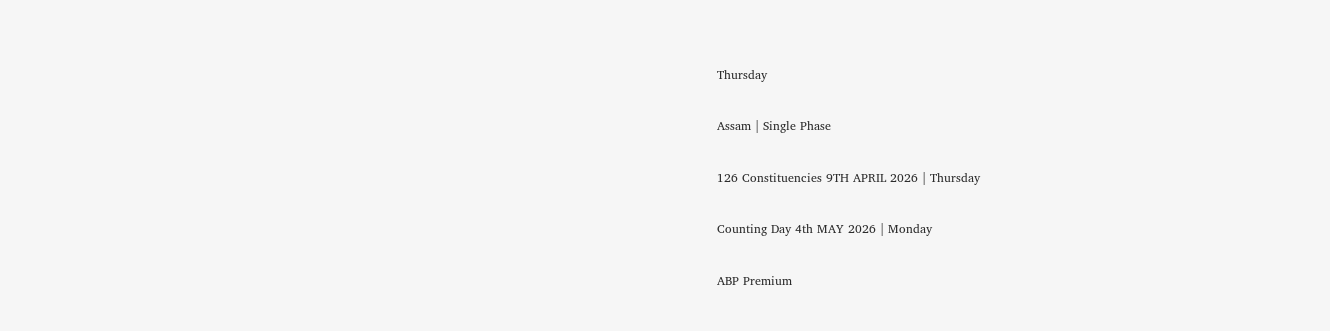Thursday

Assam | Single Phase

126 Constituencies 9TH APRIL 2026 | Thursday

Counting Day 4th MAY 2026 | Monday

ABP Premium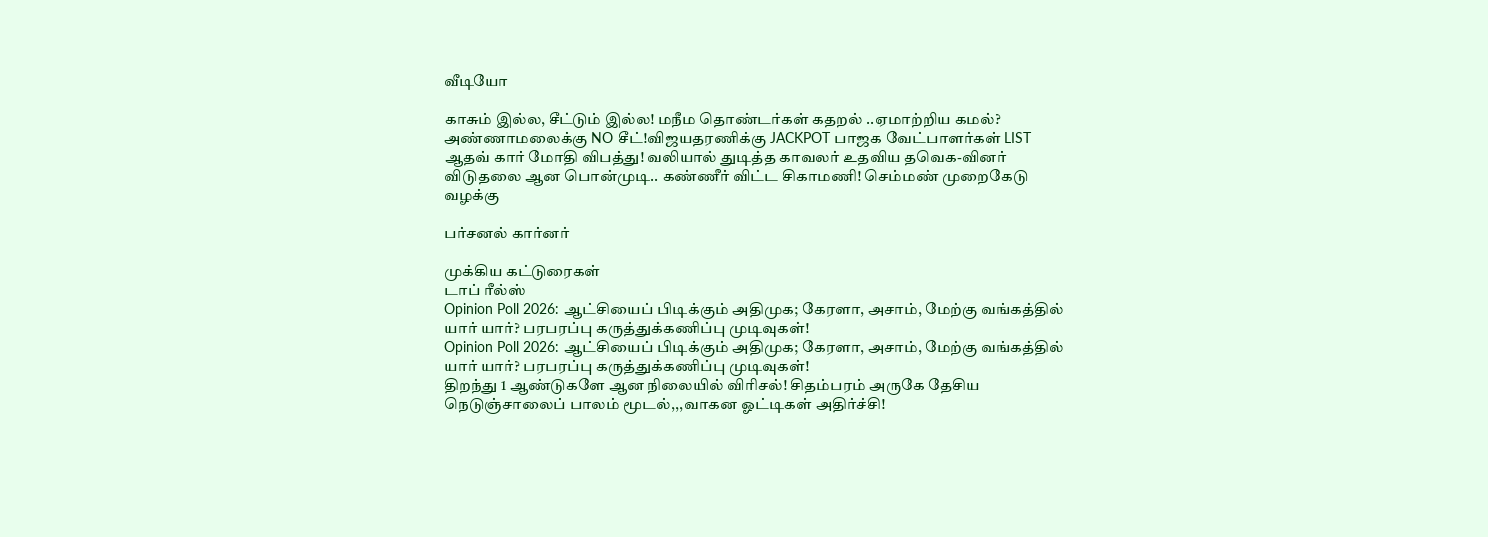வீடியோ

காசும் இல்ல, சீட்டும் இல்ல! மநீம தொண்டர்கள் கதறல் ..ஏமாற்றிய கமல்?
அண்ணாமலைக்கு NO சீட்!விஜயதரணிக்கு JACKPOT பாஜக வேட்பாளர்கள் LIST
ஆதவ் கார் மோதி விபத்து! வலியால் துடித்த காவலர் உதவிய தவெக-வினர்
விடுதலை ஆன பொன்முடி.. கண்ணீர் விட்ட சிகாமணி! செம்மண் முறைகேடு வழக்கு

பர்சனல் கார்னர்

முக்கிய கட்டுரைகள்
டாப் ரீல்ஸ்
Opinion Poll 2026: ஆட்சியைப் பிடிக்கும் அதிமுக; கேரளா, அசாம், மேற்கு வங்கத்தில் யார் யார்? பரபரப்பு கருத்துக்கணிப்பு முடிவுகள்!
Opinion Poll 2026: ஆட்சியைப் பிடிக்கும் அதிமுக; கேரளா, அசாம், மேற்கு வங்கத்தில் யார் யார்? பரபரப்பு கருத்துக்கணிப்பு முடிவுகள்!
திறந்து 1 ஆண்டுகளே ஆன நிலையில் விரிசல்! சிதம்பரம் அருகே தேசிய நெடுஞ்சாலைப் பாலம் மூடல்,,,வாகன ஓட்டிகள் அதிர்ச்சி!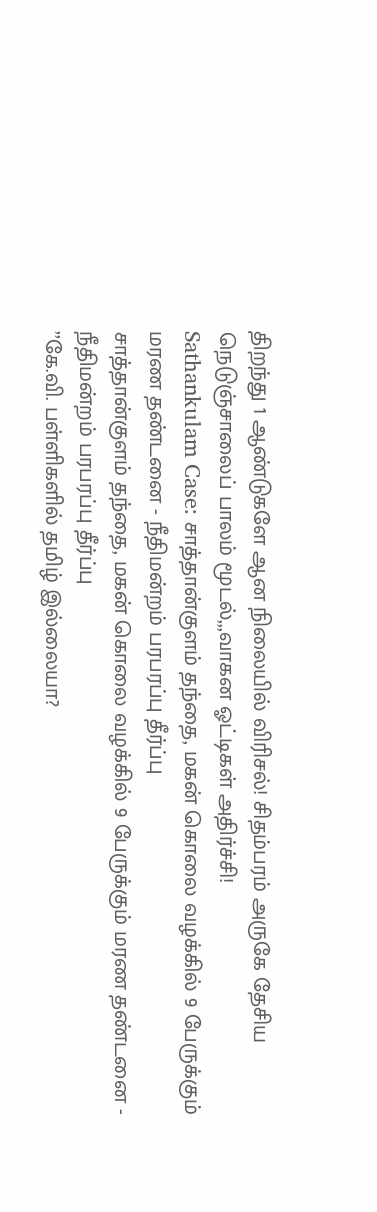திறந்து 1 ஆண்டுகளே ஆன நிலையில் விரிசல்! சிதம்பரம் அருகே தேசிய நெடுஞ்சாலைப் பாலம் மூடல்,,,வாகன ஓட்டிகள் அதிர்ச்சி!
Sathankulam Case: சாத்தான்குளம் தந்தை, மகன் கொலை வழக்கில் 9 பேருக்கும் மரண தண்டனை - நீதிமன்றம் பரபரப்பு தீர்ப்பு
சாத்தான்குளம் தந்தை, மகன் கொலை வழக்கில் 9 பேருக்கும் மரண தண்டனை - நீதிமன்றம் பரபரப்பு தீர்ப்பு
’’கே.வி. பள்ளிகளில் தமிழ் இல்லையா?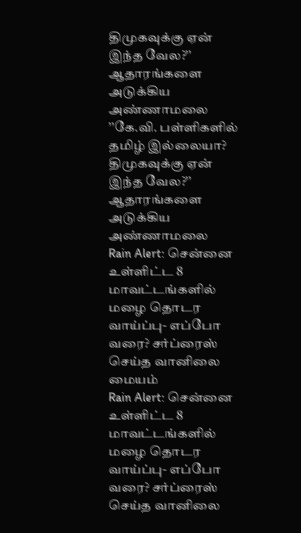திமுகவுக்கு ஏன் இந்த வேல?’’ ஆதாரங்களை அடுக்கிய அண்ணாமலை
’’கே.வி. பள்ளிகளில் தமிழ் இல்லையா? திமுகவுக்கு ஏன் இந்த வேல?’’ ஆதாரங்களை அடுக்கிய அண்ணாமலை
Rain Alert: சென்னை உள்ளிட்ட 8 மாவட்டங்களில் மழை தொடர வாய்ப்பு- எப்போ வரை? சர்ப்ரைஸ் செய்த வானிலை மையம்
Rain Alert: சென்னை உள்ளிட்ட 8 மாவட்டங்களில் மழை தொடர வாய்ப்பு- எப்போ வரை? சர்ப்ரைஸ் செய்த வானிலை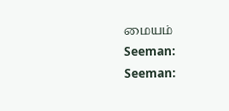மையம்
Seeman:
Seeman: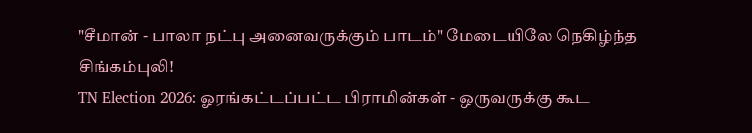"சீமான் - பாலா நட்பு அனைவருக்கும் பாடம்" மேடையிலே நெகிழ்ந்த சிங்கம்புலி!
TN Election 2026: ஓரங்கட்டப்பட்ட பிராமின்கள் - ஒருவருக்கு கூட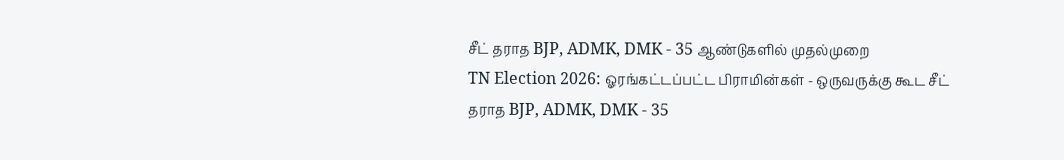சீட் தராத BJP, ADMK, DMK - 35 ஆண்டுகளில் முதல்முறை
TN Election 2026: ஓரங்கட்டப்பட்ட பிராமின்கள் - ஒருவருக்கு கூட சீட் தராத BJP, ADMK, DMK - 35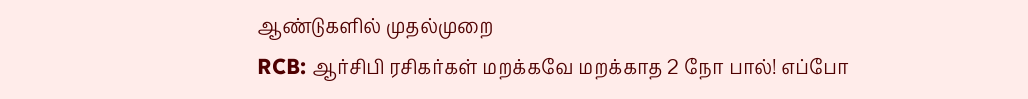ஆண்டுகளில் முதல்முறை
RCB: ஆர்சிபி ரசிகர்கள் மறக்கவே மறக்காத 2 நோ பால்! எப்போ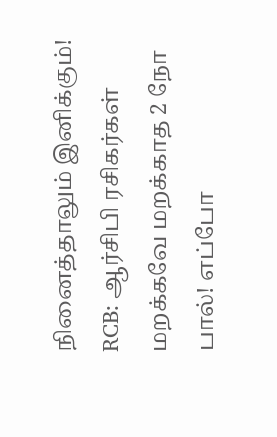நினைத்தாலும் இனிக்கும்!
RCB: ஆர்சிபி ரசிகர்கள் மறக்கவே மறக்காத 2 நோ பால்! எப்போ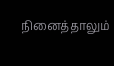நினைத்தாலும்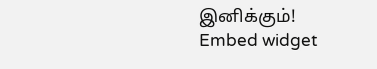இனிக்கும்!
Embed widget